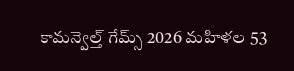కామన్వెల్త్ గేమ్స్ 2026 మహిళల 53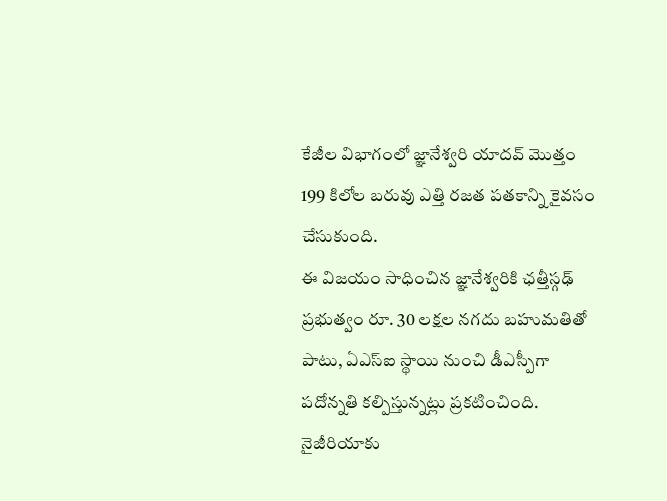కేజీల విభాగంలో జ్ఞానేశ్వరి యాదవ్ మొత్తం 199 కిలోల బరువు ఎత్తి రజత పతకాన్ని కైవసం చేసుకుంది.
ఈ విజయం సాధించిన జ్ఞానేశ్వరికి ఛత్తీస్గఢ్ ప్రభుత్వం రూ. 30 లక్షల నగదు బహుమతితో పాటు, ఏఎస్ఐ స్థాయి నుంచి డీఎస్పీగా పదోన్నతి కల్పిస్తున్నట్లు ప్రకటించింది.
నైజీరియాకు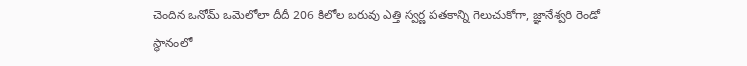చెందిన ఒనోమ్ ఒమెలోలా దీదీ 206 కిలోల బరువు ఎత్తి స్వర్ణ పతకాన్ని గెలుచుకోగా, జ్ఞానేశ్వరి రెండో స్థానంలో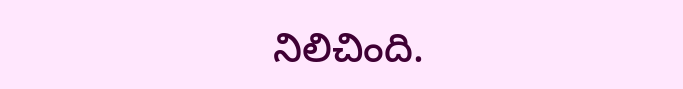నిలిచింది.